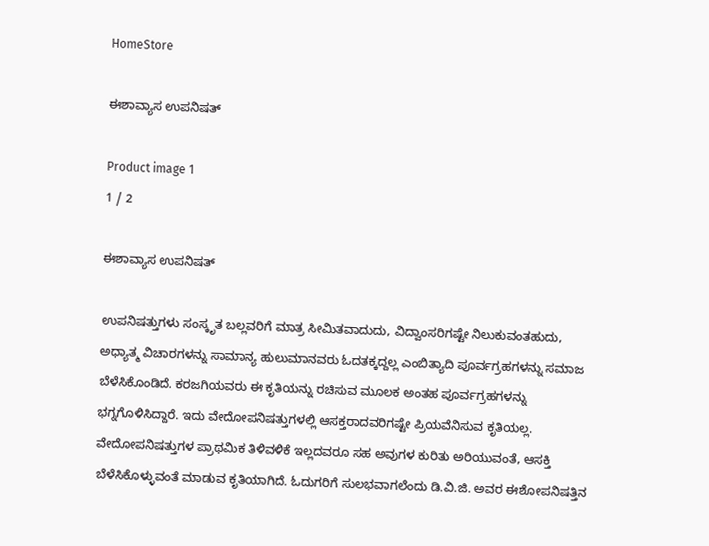HomeStore

ಈಶಾವ್ಯಾಸ ಉಪನಿಷತ್

Product image 1
1 / 2

ಈಶಾವ್ಯಾಸ ಉಪನಿಷತ್

ಉಪನಿಷತ್ತುಗಳು ಸಂಸ್ಕೃತ ಬಲ್ಲವರಿಗೆ ಮಾತ್ರ ಸೀಮಿತವಾದುದು, ವಿದ್ವಾಂಸರಿಗಷ್ಟೇ ನಿಲುಕುವಂತಹುದು, ಅಧ್ಯಾತ್ಮ ವಿಚಾರಗಳನ್ನು ಸಾಮಾನ್ಯ ಹುಲುಮಾನವರು ಓದತಕ್ಕದ್ದಲ್ಲ ಎಂಬಿತ್ಯಾದಿ ಪೂರ್ವಗ್ರಹಗಳನ್ನು ಸಮಾಜ ಬೆಳೆಸಿಕೊಂಡಿದೆ. ಕರಜಗಿಯವರು ಈ ಕೃತಿಯನ್ನು ರಚಿಸುವ ಮೂಲಕ ಅಂತಹ ಪೂರ್ವಗ್ರಹಗಳನ್ನು ಭಗ್ನಗೊಳಿಸಿದ್ದಾರೆ. ಇದು ವೇದೋಪನಿಷತ್ತುಗಳಲ್ಲಿ ಆಸಕ್ತರಾದವರಿಗಷ್ಟೇ ಪ್ರಿಯವೆನಿಸುವ ಕೃತಿಯಲ್ಲ. ವೇದೋಪನಿಷತ್ತುಗಳ ಪ್ರಾಥಮಿಕ ತಿಳಿವಳಿಕೆ ಇಲ್ಲದವರೂ ಸಹ ಅವುಗಳ ಕುರಿತು ಅರಿಯುವಂತೆ, ಆಸಕ್ತಿ ಬೆಳೆಸಿಕೊಳ್ಳುವಂತೆ ಮಾಡುವ ಕೃತಿಯಾಗಿದೆ. ಓದುಗರಿಗೆ ಸುಲಭವಾಗಲೆಂದು ಡಿ.ವಿ.ಜಿ. ಅವರ ಈಶೋಪನಿಷತ್ತಿನ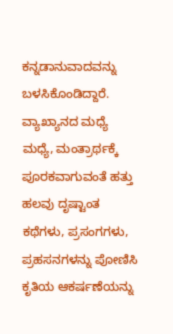ಕನ್ನಡಾನುವಾದವನ್ನು ಬಳಸಿಕೊಂಡಿದ್ದಾರೆ. ವ್ಯಾಖ್ಯಾನದ ಮಧ್ಯೆ ಮಧ್ಯೆ, ಮಂತ್ರಾರ್ಥಕ್ಕೆ ಪೂರಕವಾಗುವಂತೆ ಹತ್ತು ಹಲವು ದೃಷ್ಟಾಂತ ಕಥೆಗಳು, ಪ್ರಸಂಗಗಳು, ಪ್ರಹಸನಗಳನ್ನು ಪೋಣಿಸಿ ಕೃತಿಯ ಆಕರ್ಷಣೆಯನ್ನು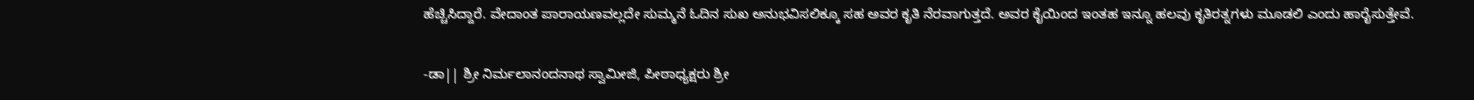ಹೆಚ್ಚಿಸಿದ್ದಾರೆ. ವೇದಾಂತ ಪಾರಾಯಣವಲ್ಲದೇ ಸುಮ್ಮನೆ ಓದಿನ ಸುಖ ಅನುಭವಿಸಲಿಕ್ಕೂ ಸಹ ಅವರ ಕೃತಿ ನೆರವಾಗುತ್ತದೆ. ಅವರ ಕೈಯಿಂದ ಇಂತಹ ಇನ್ನೂ ಹಲವು ಕೃತಿರತ್ನಗಳು ಮೂಡಲಿ ಎಂದು ಹಾರೈಸುತ್ತೇವೆ.

-ಡಾ|| ಶ್ರೀ ನಿರ್ಮಲಾನಂದನಾಥ ಸ್ವಾಮೀಜಿ, ಪೀಠಾಧ್ಯಕ್ಷರು ಶ್ರೀ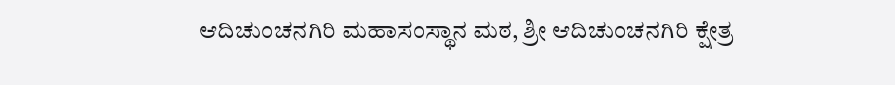ಆದಿಚುಂಚನಗಿರಿ ಮಹಾಸಂಸ್ಥಾನ ಮಠ, ಶ್ರೀ ಆದಿಚುಂಚನಗಿರಿ ಕ್ಷೇತ್ರ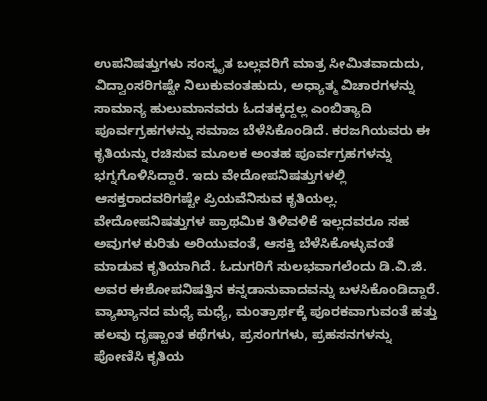ಉಪನಿಷತ್ತುಗಳು ಸಂಸ್ಕೃತ ಬಲ್ಲವರಿಗೆ ಮಾತ್ರ ಸೀಮಿತವಾದುದು, ವಿದ್ವಾಂಸರಿಗಷ್ಟೇ ನಿಲುಕುವಂತಹುದು, ಅಧ್ಯಾತ್ಮ ವಿಚಾರಗಳನ್ನು ಸಾಮಾನ್ಯ ಹುಲುಮಾನವರು ಓದತಕ್ಕದ್ದಲ್ಲ ಎಂಬಿತ್ಯಾದಿ ಪೂರ್ವಗ್ರಹಗಳನ್ನು ಸಮಾಜ ಬೆಳೆಸಿಕೊಂಡಿದೆ. ಕರಜಗಿಯವರು ಈ ಕೃತಿಯನ್ನು ರಚಿಸುವ ಮೂಲಕ ಅಂತಹ ಪೂರ್ವಗ್ರಹಗಳನ್ನು ಭಗ್ನಗೊಳಿಸಿದ್ದಾರೆ. ಇದು ವೇದೋಪನಿಷತ್ತುಗಳಲ್ಲಿ ಆಸಕ್ತರಾದವರಿಗಷ್ಟೇ ಪ್ರಿಯವೆನಿಸುವ ಕೃತಿಯಲ್ಲ. ವೇದೋಪನಿಷತ್ತುಗಳ ಪ್ರಾಥಮಿಕ ತಿಳಿವಳಿಕೆ ಇಲ್ಲದವರೂ ಸಹ ಅವುಗಳ ಕುರಿತು ಅರಿಯುವಂತೆ, ಆಸಕ್ತಿ ಬೆಳೆಸಿಕೊಳ್ಳುವಂತೆ ಮಾಡುವ ಕೃತಿಯಾಗಿದೆ. ಓದುಗರಿಗೆ ಸುಲಭವಾಗಲೆಂದು ಡಿ.ವಿ.ಜಿ. ಅವರ ಈಶೋಪನಿಷತ್ತಿನ ಕನ್ನಡಾನುವಾದವನ್ನು ಬಳಸಿಕೊಂಡಿದ್ದಾರೆ. ವ್ಯಾಖ್ಯಾನದ ಮಧ್ಯೆ ಮಧ್ಯೆ, ಮಂತ್ರಾರ್ಥಕ್ಕೆ ಪೂರಕವಾಗುವಂತೆ ಹತ್ತು ಹಲವು ದೃಷ್ಟಾಂತ ಕಥೆಗಳು, ಪ್ರಸಂಗಗಳು, ಪ್ರಹಸನಗಳನ್ನು ಪೋಣಿಸಿ ಕೃತಿಯ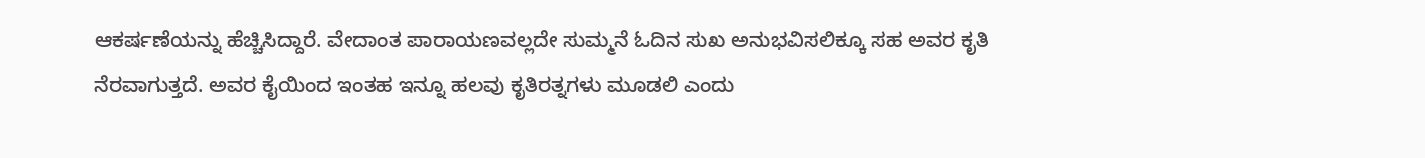ಆಕರ್ಷಣೆಯನ್ನು ಹೆಚ್ಚಿಸಿದ್ದಾರೆ. ವೇದಾಂತ ಪಾರಾಯಣವಲ್ಲದೇ ಸುಮ್ಮನೆ ಓದಿನ ಸುಖ ಅನುಭವಿಸಲಿಕ್ಕೂ ಸಹ ಅವರ ಕೃತಿ ನೆರವಾಗುತ್ತದೆ. ಅವರ ಕೈಯಿಂದ ಇಂತಹ ಇನ್ನೂ ಹಲವು ಕೃತಿರತ್ನಗಳು ಮೂಡಲಿ ಎಂದು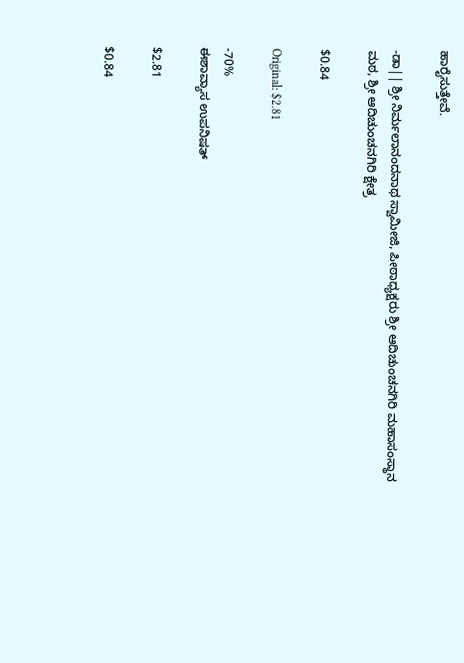ಹಾರೈಸುತ್ತೇವೆ.

-ಡಾ|| ಶ್ರೀ ನಿರ್ಮಲಾನಂದನಾಥ ಸ್ವಾಮೀಜಿ, ಪೀಠಾಧ್ಯಕ್ಷರು ಶ್ರೀ ಆದಿಚುಂಚನಗಿರಿ ಮಹಾಸಂಸ್ಥಾನ ಮಠ, ಶ್ರೀ ಆದಿಚುಂಚನಗಿರಿ ಕ್ಷೇತ್ರ

$0.84

Original: $2.81

-70%
ಈಶಾವ್ಯಾಸ ಉಪನಿಷತ್

$2.81

$0.84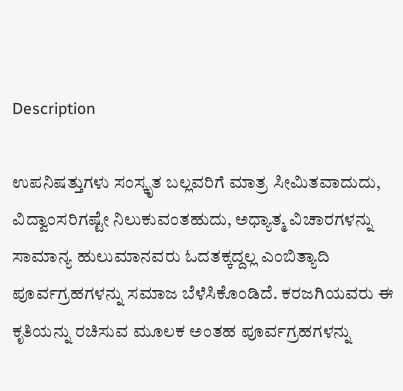Description

ಉಪನಿಷತ್ತುಗಳು ಸಂಸ್ಕೃತ ಬಲ್ಲವರಿಗೆ ಮಾತ್ರ ಸೀಮಿತವಾದುದು, ವಿದ್ವಾಂಸರಿಗಷ್ಟೇ ನಿಲುಕುವಂತಹುದು, ಅಧ್ಯಾತ್ಮ ವಿಚಾರಗಳನ್ನು ಸಾಮಾನ್ಯ ಹುಲುಮಾನವರು ಓದತಕ್ಕದ್ದಲ್ಲ ಎಂಬಿತ್ಯಾದಿ ಪೂರ್ವಗ್ರಹಗಳನ್ನು ಸಮಾಜ ಬೆಳೆಸಿಕೊಂಡಿದೆ. ಕರಜಗಿಯವರು ಈ ಕೃತಿಯನ್ನು ರಚಿಸುವ ಮೂಲಕ ಅಂತಹ ಪೂರ್ವಗ್ರಹಗಳನ್ನು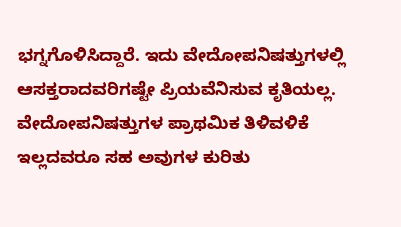ಭಗ್ನಗೊಳಿಸಿದ್ದಾರೆ. ಇದು ವೇದೋಪನಿಷತ್ತುಗಳಲ್ಲಿ ಆಸಕ್ತರಾದವರಿಗಷ್ಟೇ ಪ್ರಿಯವೆನಿಸುವ ಕೃತಿಯಲ್ಲ. ವೇದೋಪನಿಷತ್ತುಗಳ ಪ್ರಾಥಮಿಕ ತಿಳಿವಳಿಕೆ ಇಲ್ಲದವರೂ ಸಹ ಅವುಗಳ ಕುರಿತು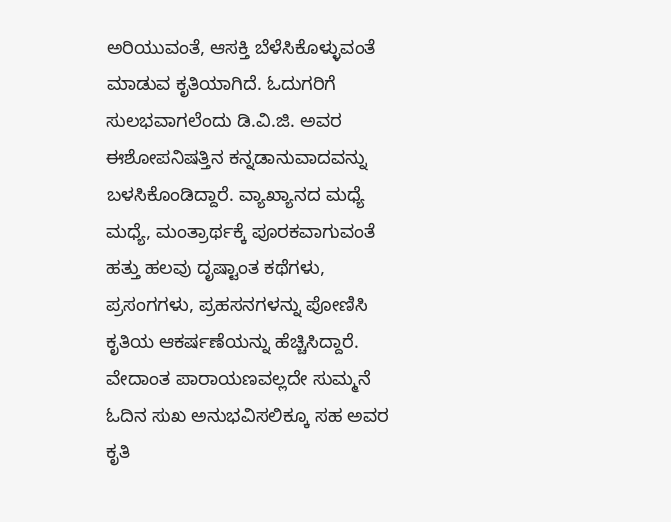ಅರಿಯುವಂತೆ, ಆಸಕ್ತಿ ಬೆಳೆಸಿಕೊಳ್ಳುವಂತೆ ಮಾಡುವ ಕೃತಿಯಾಗಿದೆ. ಓದುಗರಿಗೆ ಸುಲಭವಾಗಲೆಂದು ಡಿ.ವಿ.ಜಿ. ಅವರ ಈಶೋಪನಿಷತ್ತಿನ ಕನ್ನಡಾನುವಾದವನ್ನು ಬಳಸಿಕೊಂಡಿದ್ದಾರೆ. ವ್ಯಾಖ್ಯಾನದ ಮಧ್ಯೆ ಮಧ್ಯೆ, ಮಂತ್ರಾರ್ಥಕ್ಕೆ ಪೂರಕವಾಗುವಂತೆ ಹತ್ತು ಹಲವು ದೃಷ್ಟಾಂತ ಕಥೆಗಳು, ಪ್ರಸಂಗಗಳು, ಪ್ರಹಸನಗಳನ್ನು ಪೋಣಿಸಿ ಕೃತಿಯ ಆಕರ್ಷಣೆಯನ್ನು ಹೆಚ್ಚಿಸಿದ್ದಾರೆ. ವೇದಾಂತ ಪಾರಾಯಣವಲ್ಲದೇ ಸುಮ್ಮನೆ ಓದಿನ ಸುಖ ಅನುಭವಿಸಲಿಕ್ಕೂ ಸಹ ಅವರ ಕೃತಿ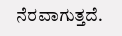ನೆರವಾಗುತ್ತದೆ.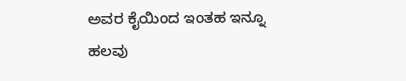ಅವರ ಕೈಯಿಂದ ಇಂತಹ ಇನ್ನೂ ಹಲವು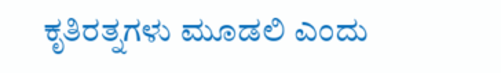ಕೃತಿರತ್ನಗಳು ಮೂಡಲಿ ಎಂದು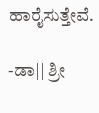ಹಾರೈಸುತ್ತೇವೆ.

-ಡಾ|| ಶ್ರೀ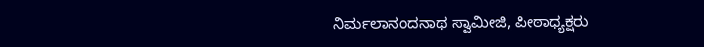ನಿರ್ಮಲಾನಂದನಾಥ ಸ್ವಾಮೀಜಿ, ಪೀಠಾಧ್ಯಕ್ಷರು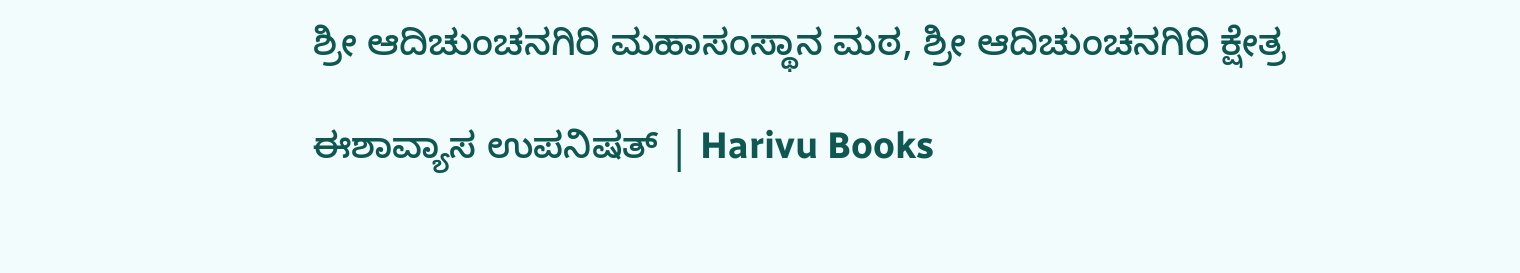ಶ್ರೀ ಆದಿಚುಂಚನಗಿರಿ ಮಹಾಸಂಸ್ಥಾನ ಮಠ, ಶ್ರೀ ಆದಿಚುಂಚನಗಿರಿ ಕ್ಷೇತ್ರ

ಈಶಾವ್ಯಾಸ ಉಪನಿಷತ್ | Harivu Books